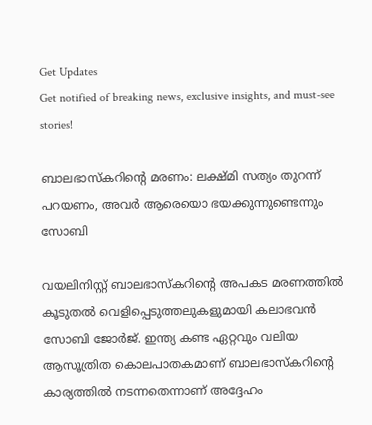Get Updates
Get notified of breaking news, exclusive insights, and must-see stories!

ബാലഭാസ്കറിന്റെ മരണം: ലക്ഷ്മി സത്യം തുറന്ന് പറയണം, അവർ ആരെയൊ ഭയക്കുന്നുണ്ടെന്നും സോബി

വയലിനിസ്റ്റ് ബാലഭാസ്കറിന്റെ അപകട മരണത്തില്‍ കൂടുതല്‍ വെളിപ്പെടുത്തലുകളുമായി കലാഭവന്‍ സോബി ജോർജ്. ഇന്ത്യ കണ്ട ഏറ്റവും വലിയ ആസൂത്രിത കൊലപാതകമാണ് ബാലഭാസ്കറിന്റെ കാര്യത്തില്‍ നടന്നതെന്നാണ് അദ്ദേഹം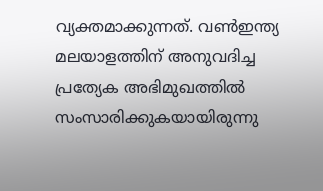വ്യക്തമാക്കുന്നത്. വണ്‍ഇന്ത്യ മലയാളത്തിന് അനുവദിച്ച പ്രത്യേക അഭിമുഖത്തില്‍ സംസാരിക്കുകയായിരുന്നു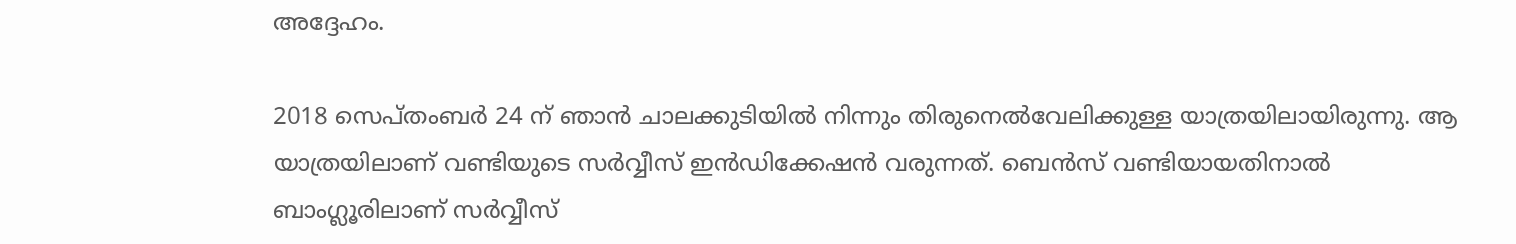അദ്ദേഹം.

2018 സെപ്തംബർ 24 ന് ഞാന്‍ ചാലക്കുടിയില്‍ നിന്നും തിരുനെല്‍വേലിക്കുള്ള യാത്രയിലായിരുന്നു. ആ യാത്രയിലാണ് വണ്ടിയുടെ സർവ്വീസ് ഇന്‍ഡിക്കേഷന്‍ വരുന്നത്. ബെന്‍സ് വണ്ടിയായതിനാല്‍ ബാംഗ്ലൂരിലാണ് സർവ്വീസ്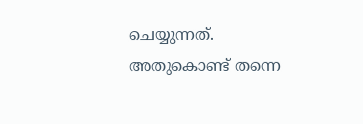ചെയ്യുന്നത്. അതുകൊണ്ട് തന്നെ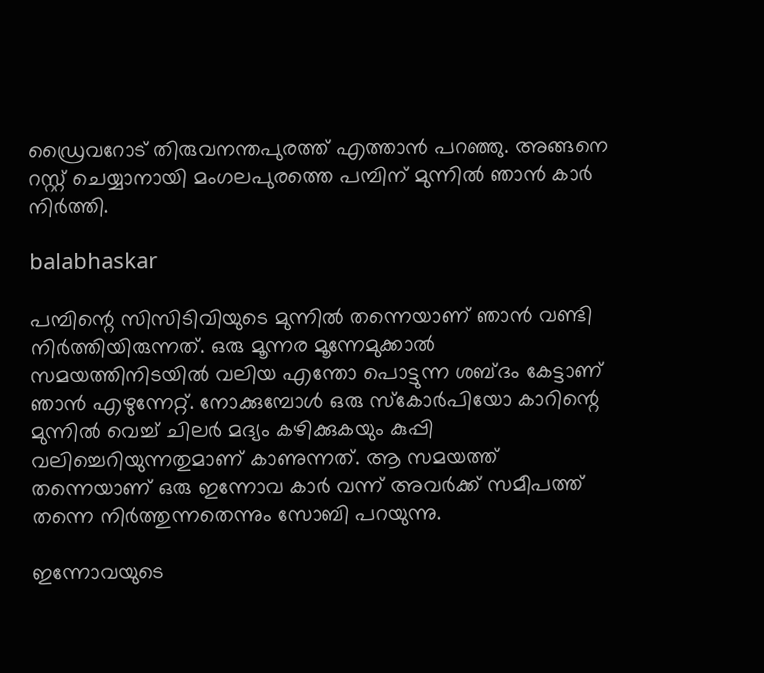ഡ്രൈവറോട് തിരുവനന്തപുരത്ത് എത്താന്‍ പറഞ്ഞു. അങ്ങനെ റസ്റ്റ് ചെയ്യാനായി മംഗലപുരത്തെ പമ്പിന് മുന്നില്‍ ഞാന്‍ കാർ നിർത്തി.

balabhaskar

പമ്പിന്റെ സിസിടിവിയുടെ മുന്നില്‍ തന്നെയാണ് ഞാന്‍ വണ്ടി നിർത്തിയിരുന്നത്. ഒരു മൂന്നര മൂന്നേമുക്കാല്‍ സമയത്തിനിടയില്‍ വലിയ എന്തോ പൊട്ടുന്ന ശബ്ദം കേട്ടാണ് ഞാന്‍ എഴുന്നേറ്റ്. നോക്കുമ്പോള്‍ ഒരു സ്കോർപിയോ കാറിന്റെ മുന്നില്‍ വെച്ച് ചിലർ മദ്യം കഴിക്കുകയും കുപ്പി വലിച്ചെറിയുന്നതുമാണ് കാണുന്നത്. ആ സമയത്ത് തന്നെയാണ് ഒരു ഇന്നോവ കാർ വന്ന് അവർക്ക് സമീപത്ത് തന്നെ നിർത്തുന്നതെന്നും സോബി പറയുന്നു.

ഇന്നോവയുടെ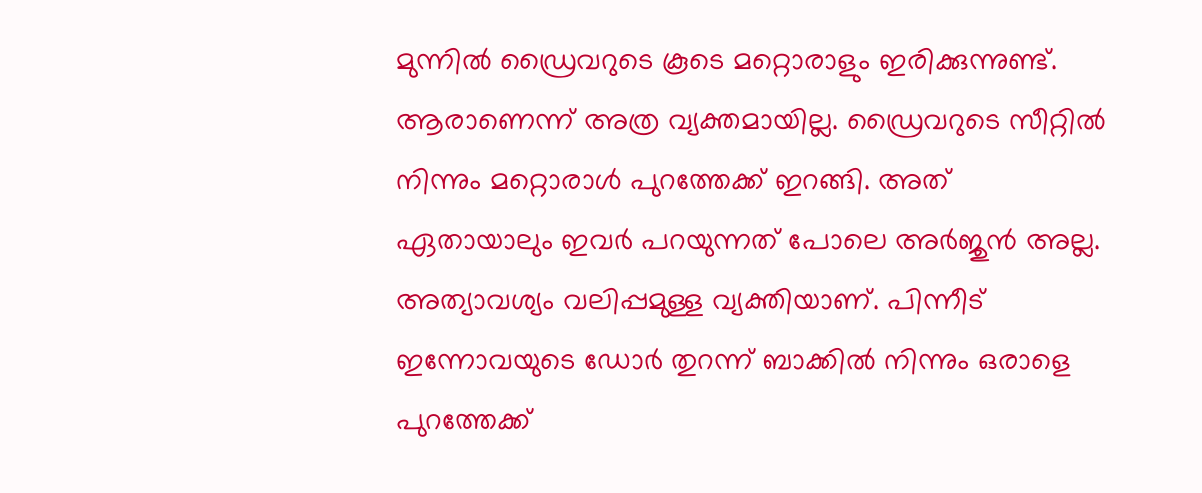മുന്നില്‍ ഡ്രൈവറുടെ കൂടെ മറ്റൊരാളും ഇരിക്കുന്നുണ്ട്. ആരാണെന്ന് അത്ര വ്യക്തമായില്ല. ഡ്രൈവറുടെ സീറ്റില്‍ നിന്നും മറ്റൊരാള്‍ പുറത്തേക്ക് ഇറങ്ങി. അത് ഏതായാലും ഇവർ പറയുന്നത് പോലെ അർജുന്‍ അല്ല. അത്യാവശ്യം വലിപ്പമുള്ള വ്യക്തിയാണ്. പിന്നീട് ഇന്നോവയുടെ ഡോർ തുറന്ന് ബാക്കില്‍ നിന്നും ഒരാളെ പുറത്തേക്ക്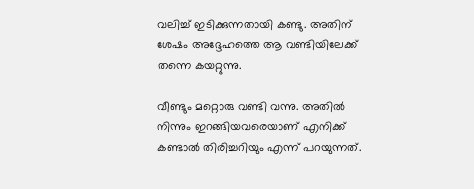വലിച്ച് ഇടിക്കുന്നതായി കണ്ടു. അതിന് ശേഷം അദ്ദേഹത്തെ ആ വണ്ടിയിലേക്ക് തന്നെ കയറ്റുന്നു.

വീണ്ടും മറ്റൊരു വണ്ടി വന്നു. അതില്‍ നിന്നും ഇറങ്ങിയവരെയാണ് എനിക്ക് കണ്ടാല്‍ തിരിച്ചറിയും എന്ന് പറയുന്നത്.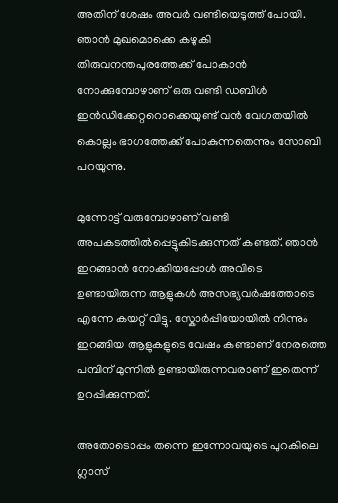അതിന് ശേഷം അവർ വണ്ടിയെടുത്ത് പോയി. ഞാന്‍ മുഖമൊക്കെ കഴുകി തിരുവനന്തപുരത്തേക്ക് പോകാന്‍ നോക്കുമ്പോഴാണ് ഒരു വണ്ടി ഡബിള്‍ ഇന്‍ഡിക്കേറ്ററൊക്കെയുണ്ട് വന്‍ വേഗതയില്‍ കൊല്ലം ഭാഗത്തേക്ക് പോകുന്നതെന്നും സോബി പറയുന്നു.

മുന്നോട്ട് വരുമ്പോഴാണ് വണ്ടി അപകടത്തില്‍പ്പെട്ടുകിടക്കുന്നത് കണ്ടത്. ഞാന്‍ ഇറങ്ങാന്‍ നോക്കിയപ്പോള്‍ അവിടെ ഉണ്ടായിരുന്ന ആളുകള്‍ അസഭ്യവർഷത്തോടെ എന്നേ കയറ്റ് വിട്ടു. സ്കോർപ്പിയോയില്‍ നിന്നും ഇറങ്ങിയ ആളുകളുടെ വേഷം കണ്ടാണ് നേരത്തെ പമ്പിന് മുന്നില്‍ ഉണ്ടായിരുന്നവരാണ് ഇതെന്ന് ഉറപ്പിക്കുന്നത്.

അതോടൊപ്പം തന്നെ ഇന്നോവയുടെ പുറകിലെ ഗ്ലാസ്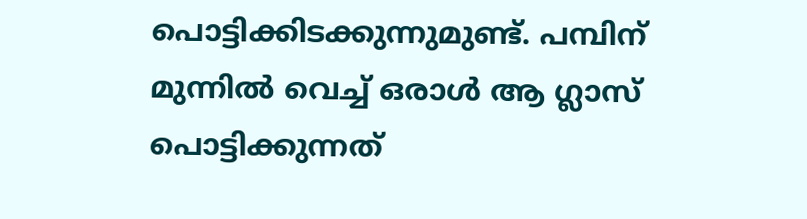പൊട്ടിക്കിടക്കുന്നുമുണ്ട്. പമ്പിന് മുന്നില്‍ വെച്ച് ഒരാള്‍ ആ ഗ്ലാസ് പൊട്ടിക്കുന്നത്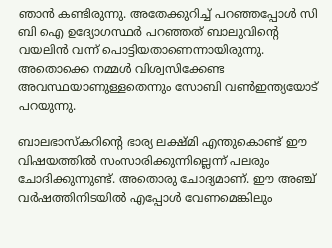ഞാന്‍ കണ്ടിരുന്നു. അതേക്കുറിച്ച് പറഞ്ഞപ്പോള്‍ സി ബി ഐ ഉദ്യോഗസ്ഥർ പറഞ്ഞത് ബാലുവിന്റെ വയലിന്‍ വന്ന് പൊട്ടിയതാണെന്നായിരുന്നു. അതൊക്കെ നമ്മള്‍ വിശ്വസിക്കേണ്ട അവസ്ഥയാണുള്ളതെന്നും സോബി വണ്‍ഇന്ത്യയോട് പറയുന്നു.

ബാലഭാസ്കറിന്റെ ഭാര്യ ലക്ഷ്മി എന്തുകൊണ്ട് ഈ വിഷയത്തില്‍ സംസാരിക്കുന്നില്ലെന്ന് പലരും ചോദിക്കുന്നുണ്ട്. അതൊരു ചോദ്യമാണ്. ഈ അഞ്ച് വർഷത്തിനിടയില്‍ എപ്പോള്‍ വേണമെങ്കിലും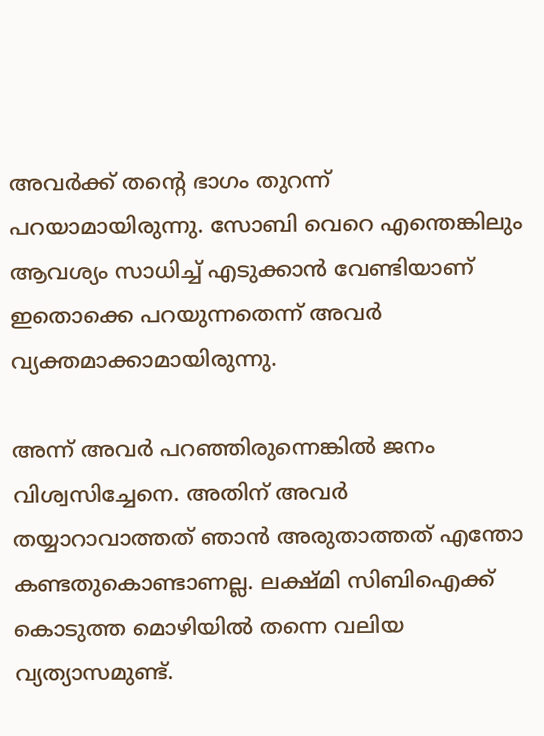അവർക്ക് തന്റെ ഭാഗം തുറന്ന് പറയാമായിരുന്നു. സോബി വെറെ എന്തെങ്കിലും ആവശ്യം സാധിച്ച് എടുക്കാന്‍ വേണ്ടിയാണ് ഇതൊക്കെ പറയുന്നതെന്ന് അവർ വ്യക്തമാക്കാമായിരുന്നു.

അന്ന് അവർ പറഞ്ഞിരുന്നെങ്കില്‍ ജനം വിശ്വസിച്ചേനെ. അതിന് അവർ തയ്യാറാവാത്തത് ഞാന്‍ അരുതാത്തത് എന്തോ കണ്ടതുകൊണ്ടാണല്ല. ലക്ഷ്മി സിബിഐക്ക് കൊടുത്ത മൊഴിയില്‍ തന്നെ വലിയ വ്യത്യാസമുണ്ട്.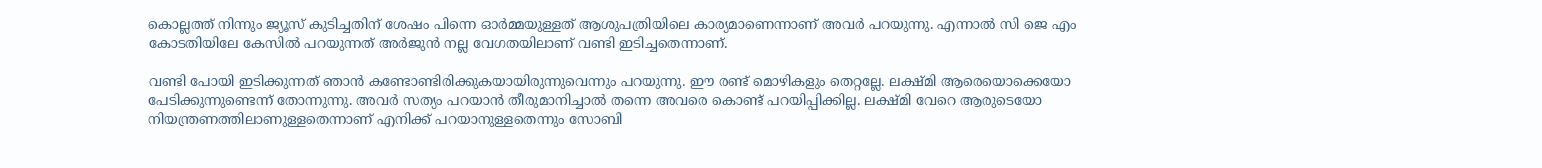കൊല്ലത്ത് നിന്നും ജ്യൂസ് കുടിച്ചതിന് ശേഷം പിന്നെ ഓർമ്മയുള്ളത് ആശുപത്രിയിലെ കാര്യമാണെന്നാണ് അവർ പറയുന്നു. എന്നാല്‍ സി ജെ എം കോടതിയിലേ കേസില്‍ പറയുന്നത് അർജുന്‍ നല്ല വേഗതയിലാണ് വണ്ടി ഇടിച്ചതെന്നാണ്.

വണ്ടി പോയി ഇടിക്കുന്നത് ഞാന്‍ കണ്ടോണ്ടിരിക്കുകയായിരുന്നുവെന്നും പറയുന്നു. ഈ രണ്ട് മൊഴികളും തെറ്റല്ലേ. ലക്ഷ്മി ആരെയൊക്കെയോ പേടിക്കുന്നുണ്ടെന്ന് തോന്നുന്നു. അവർ സത്യം പറയാന്‍ തീരുമാനിച്ചാല്‍ തന്നെ അവരെ കൊണ്ട് പറയിപ്പിക്കില്ല. ലക്ഷ്മി വേറെ ആരുടെയോ നിയന്ത്രണത്തിലാണുള്ളതെന്നാണ് എനിക്ക് പറയാനുള്ളതെന്നും സോബി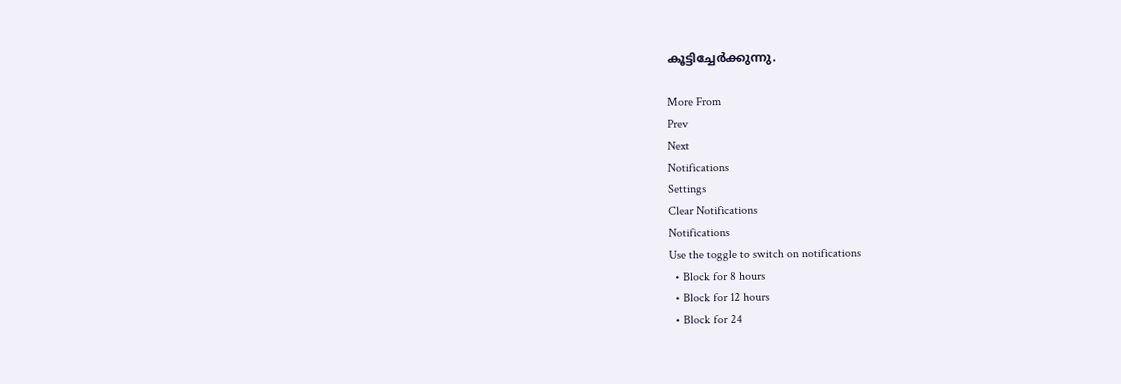കൂട്ടിച്ചേർക്കുന്നു.

More From
Prev
Next
Notifications
Settings
Clear Notifications
Notifications
Use the toggle to switch on notifications
  • Block for 8 hours
  • Block for 12 hours
  • Block for 24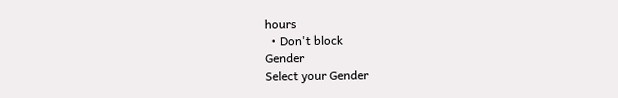hours
  • Don't block
Gender
Select your Gender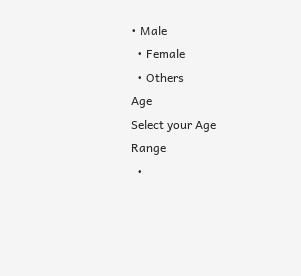• Male
  • Female
  • Others
Age
Select your Age Range
  •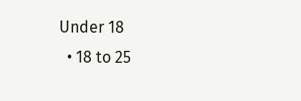Under 18
  • 18 to 25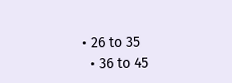• 26 to 35
  • 36 to 45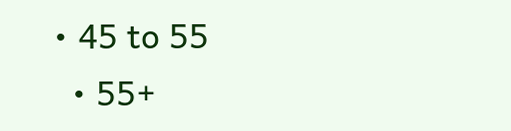• 45 to 55
  • 55+